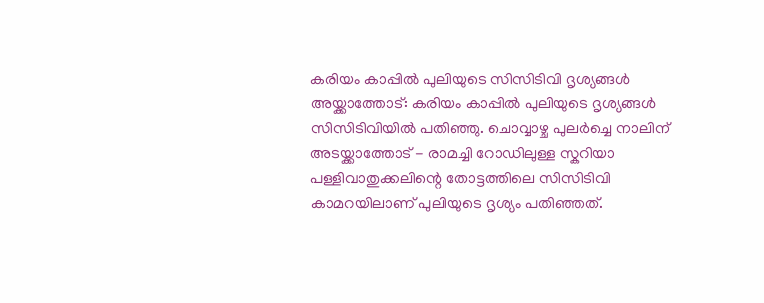കരിയം കാപ്പിൽ പുലിയുടെ സിസിടിവി ദൃശ്യങ്ങൾ
അയ്ക്കാത്തോട്: കരിയം കാപ്പിൽ പുലിയുടെ ദൃശ്യങ്ങൾ സിസിടിവിയിൽ പതിഞ്ഞു. ചൊവ്വാഴ്ച പുലർച്ചെ നാലിന് അടയ്ക്കാത്തോട് - രാമച്ചി റോഡിലുള്ള സ്കറിയാ പള്ളിവാതുക്കലിന്റെ തോട്ടത്തിലെ സിസിടിവി കാമറയിലാണ് പുലിയുടെ ദൃശ്യം പതിഞ്ഞത്.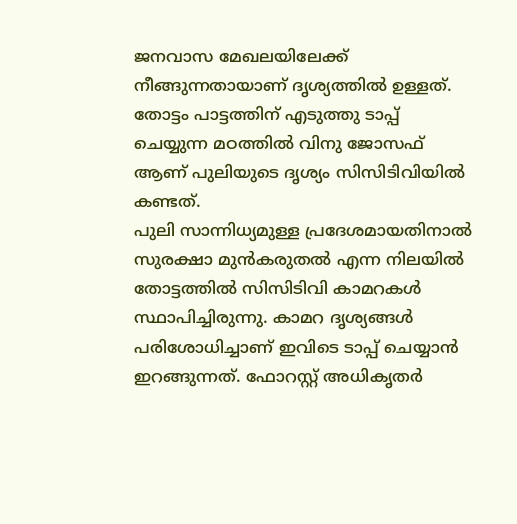ജനവാസ മേഖലയിലേക്ക് നീങ്ങുന്നതായാണ് ദൃശ്യത്തിൽ ഉള്ളത്. തോട്ടം പാട്ടത്തിന് എടുത്തു ടാപ്പ് ചെയ്യുന്ന മഠത്തിൽ വിനു ജോസഫ് ആണ് പുലിയുടെ ദൃശ്യം സിസിടിവിയിൽ കണ്ടത്.
പുലി സാന്നിധ്യമുള്ള പ്രദേശമായതിനാൽ സുരക്ഷാ മുൻകരുതൽ എന്ന നിലയിൽ തോട്ടത്തിൽ സിസിടിവി കാമറകൾ സ്ഥാപിച്ചിരുന്നു. കാമറ ദൃശ്യങ്ങൾ പരിശോധിച്ചാണ് ഇവിടെ ടാപ്പ് ചെയ്യാൻ ഇറങ്ങുന്നത്. ഫോറസ്റ്റ് അധികൃതർ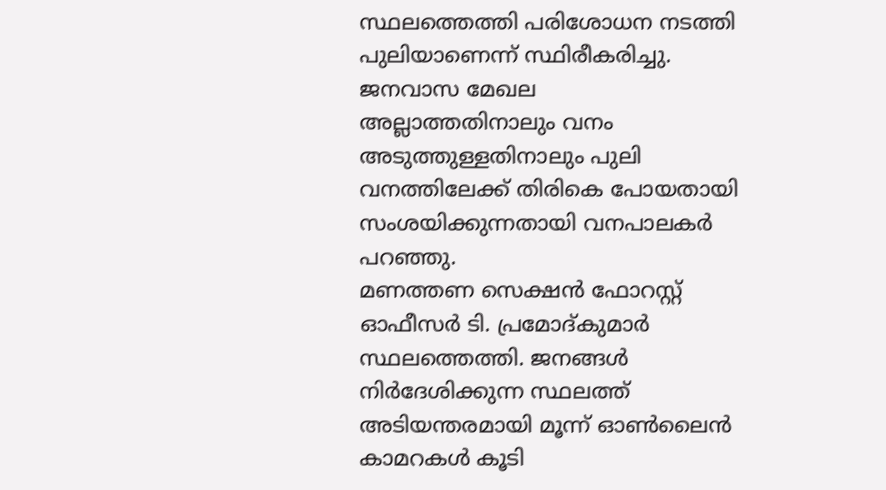സ്ഥലത്തെത്തി പരിശോധന നടത്തി പുലിയാണെന്ന് സ്ഥിരീകരിച്ചു. ജനവാസ മേഖല അല്ലാത്തതിനാലും വനം അടുത്തുള്ളതിനാലും പുലി വനത്തിലേക്ക് തിരികെ പോയതായി സംശയിക്കുന്നതായി വനപാലകർ പറഞ്ഞു.
മണത്തണ സെക്ഷൻ ഫോറസ്റ്റ് ഓഫീസർ ടി. പ്രമോദ്കുമാർ സ്ഥലത്തെത്തി. ജനങ്ങൾ നിർദേശിക്കുന്ന സ്ഥലത്ത് അടിയന്തരമായി മൂന്ന് ഓൺലൈൻ കാമറകൾ കൂടി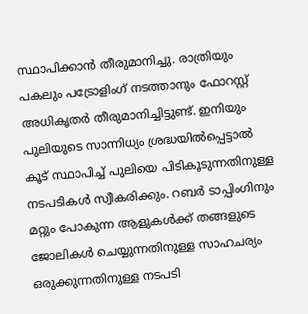സ്ഥാപിക്കാൻ തീരുമാനിച്ചു. രാത്രിയും പകലും പട്രോളിംഗ് നടത്താനും ഫോറസ്റ്റ് അധികൃതർ തീരുമാനിച്ചിട്ടുണ്ട്. ഇനിയും പുലിയുടെ സാന്നിധ്യം ശ്രദ്ധയിൽപ്പെട്ടാൽ കൂട് സ്ഥാപിച്ച് പുലിയെ പിടികൂടുന്നതിനുള്ള നടപടികൾ സ്വീകരിക്കും. റബർ ടാപ്പിംഗിനും മറ്റും പോകുന്ന ആളുകൾക്ക് തങ്ങളുടെ ജോലികൾ ചെയ്യുന്നതിനുള്ള സാഹചര്യം ഒരുക്കുന്നതിനുള്ള നടപടി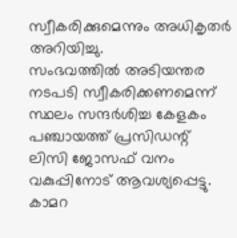സ്വീകരിക്കുമെന്നും അധികൃതർ അറിയിച്ചു.
സംഭവത്തിൽ അടിയന്തര നടപടി സ്വീകരിക്കണമെന്ന് സ്ഥലം സന്ദർശിച്ച കേളകം പഞ്ചായത്ത് പ്രസിഡന്റ് ലിസി ജോസഫ് വനം വകുപ്പിനോട് ആവശ്യപ്പെട്ടു. കാമറ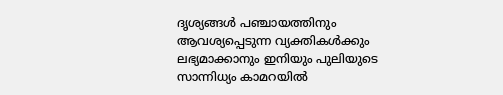ദൃശ്യങ്ങൾ പഞ്ചായത്തിനും ആവശ്യപ്പെടുന്ന വ്യക്തികൾക്കും ലഭ്യമാക്കാനും ഇനിയും പുലിയുടെ സാന്നിധ്യം കാമറയിൽ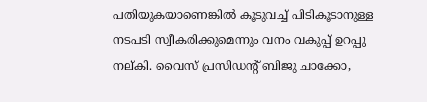പതിയുകയാണെങ്കിൽ കൂടുവച്ച് പിടികൂടാനുള്ള നടപടി സ്വീകരിക്കുമെന്നും വനം വകുപ്പ് ഉറപ്പു നല്കി. വൈസ് പ്രസിഡന്റ് ബിജു ചാക്കോ,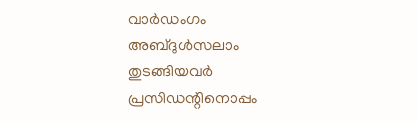വാർഡംഗം അബ്ദുൾസലാം തുടങ്ങിയവർ പ്രസിഡന്റിനൊപ്പം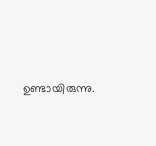ഉണ്ടായിരുന്നു.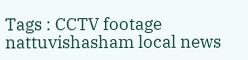Tags : CCTV footage nattuvishasham local news